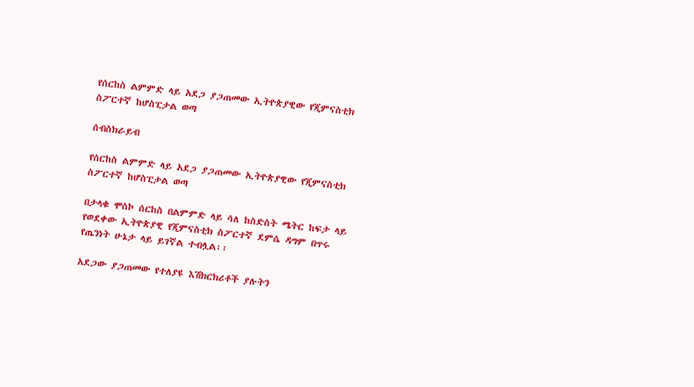የሰርከስ ልምምድ ላይ አደጋ ያጋጠመው ኢትዮጵያዊው የጂምናስቲክ ስፖርተኛ ከሆስፒታል ወጣ

ሰብስክራይብ

የሰርከስ ልምምድ ላይ አደጋ ያጋጠመው ኢትዮጵያዊው የጂምናስቲክ ስፖርተኛ ከሆስፒታል ወጣ

በታላቁ ሞስኮ ሰርከስ በልምምድ ላይ ሳለ ከስድስት ሜትር ከፍታ ላይ የወደቀው ኢትዮጵያዊ የጂምናስቲክ ስፖርተኛ ደምሴ ዳግም በጥሩ የጤንነት ሁኔታ ላይ ይገኛል ተብሏል፡፡

አደጋው ያጋጠመው የተለያዩ እሽክርክሪቶች ያሉትን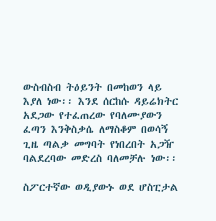ውስብስብ ትዕይንት በመከወን ላይ እያለ ነው፡፡ እንደ ሰርከሱ ዳይሬክትር አደጋው የተፈጠረው የባለሙያውን ፈጣን እንቅስቃሴ ለማስቆም በወሳኝ ጊዜ ጣልቃ መግባት የነበረበት አጋዥ ባልደረባው መድረስ ባለመቻሉ ነው፡፡

ስፖርተኛው ወዲያውኑ ወደ ሆስፒታል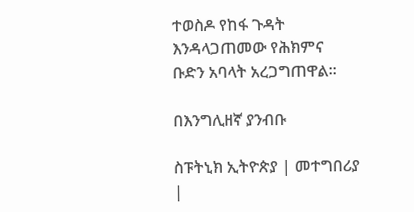ተወስዶ የከፋ ጉዳት እንዳላጋጠመው የሕክምና ቡድን አባላት አረጋግጠዋል፡፡

በእንግሊዘኛ ያንብቡ

ስፑትኒክ ኢትዮጵያ | መተግበሪያ |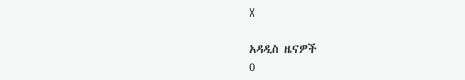X

አዳዲስ ዜናዎች
0